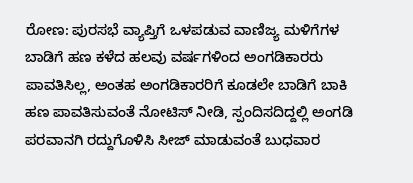ರೋಣ: ಪುರಸಭೆ ವ್ಯಾಪ್ತಿಗೆ ಒಳಪಡುವ ವಾಣಿಜ್ಯ ಮಳಿಗೆಗಳ ಬಾಡಿಗೆ ಹಣ ಕಳೆದ ಹಲವು ವರ್ಷಗಳಿಂದ ಅಂಗಡಿಕಾರರು ಪಾವತಿಸಿಲ್ಲ, ಅಂತಹ ಅಂಗಡಿಕಾರರಿಗೆ ಕೂಡಲೇ ಬಾಡಿಗೆ ಬಾಕಿ ಹಣ ಪಾವತಿಸುವಂತೆ ನೋಟಿಸ್ ನೀಡಿ, ಸ್ಪಂದಿಸದಿದ್ದಲ್ಲಿ ಅಂಗಡಿ ಪರವಾನಗಿ ರದ್ದುಗೊಳಿಸಿ ಸೀಜ್ ಮಾಡುವಂತೆ ಬುಧವಾರ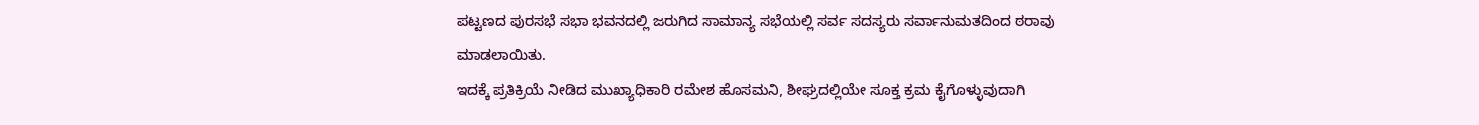ಪಟ್ಟಣದ ಪುರಸಭೆ ಸಭಾ ಭವನದಲ್ಲಿ ಜರುಗಿದ ಸಾಮಾನ್ಯ ಸಭೆಯಲ್ಲಿ ಸರ್ವ ಸದಸ್ಯರು ಸರ್ವಾನುಮತದಿಂದ ಠರಾವು ಮಾಡಲಾಯಿತು.
ಇದಕ್ಕೆ ಪ್ರತಿಕ್ರಿಯೆ ನೀಡಿದ ಮುಖ್ಯಾಧಿಕಾರಿ ರಮೇಶ ಹೊಸಮನಿ, ಶೀಘ್ರದಲ್ಲಿಯೇ ಸೂಕ್ತ ಕ್ರಮ ಕೈಗೊಳ್ಳುವುದಾಗಿ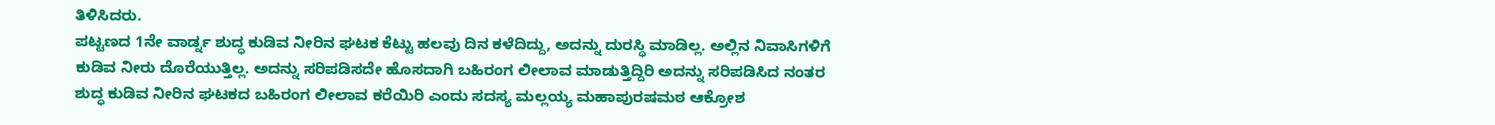ತಿಳಿಸಿದರು.
ಪಟ್ಟಣದ 1ನೇ ವಾರ್ಡ್ನ ಶುದ್ಧ ಕುಡಿವ ನೀರಿನ ಘಟಕ ಕೆಟ್ಟು ಹಲವು ದಿನ ಕಳೆದಿದ್ದು, ಅದನ್ನು ದುರಸ್ಥಿ ಮಾಡಿಲ್ಲ. ಅಲ್ಲಿನ ನಿವಾಸಿಗಳಿಗೆ ಕುಡಿವ ನೀರು ದೊರೆಯುತ್ತಿಲ್ಲ. ಅದನ್ನು ಸರಿಪಡಿಸದೇ ಹೊಸದಾಗಿ ಬಹಿರಂಗ ಲೀಲಾವ ಮಾಡುತ್ತಿದ್ದಿರಿ ಅದನ್ನು ಸರಿಪಡಿಸಿದ ನಂತರ ಶುದ್ಧ ಕುಡಿವ ನೀರಿನ ಘಟಕದ ಬಹಿರಂಗ ಲೀಲಾವ ಕರೆಯಿರಿ ಎಂದು ಸದಸ್ಯ ಮಲ್ಲಯ್ಯ ಮಹಾಪುರಷಮಠ ಆಕ್ರೋಶ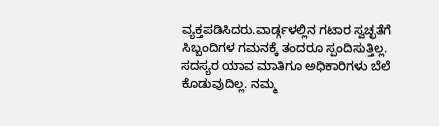ವ್ಯಕ್ತಪಡಿಸಿದರು.ವಾರ್ಡ್ಗಳಲ್ಲಿನ ಗಟಾರ ಸ್ವಚ್ಛತೆಗೆ ಸಿಬ್ಬಂದಿಗಳ ಗಮನಕ್ಕೆ ತಂದರೂ ಸ್ಪಂದಿಸುತ್ತಿಲ್ಲ. ಸದಸ್ಯರ ಯಾವ ಮಾತಿಗೂ ಅಧಿಕಾರಿಗಳು ಬೆಲೆ ಕೊಡುವುದಿಲ್ಲ. ನಮ್ಮ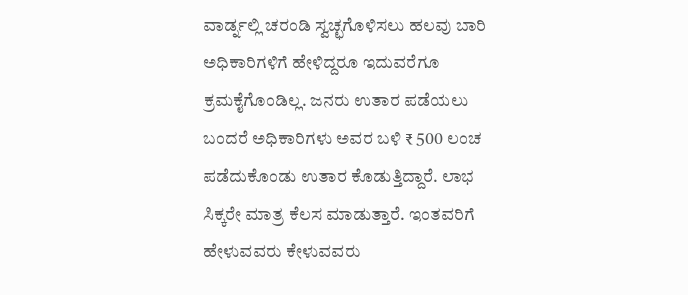ವಾರ್ಡ್ನಲ್ಲಿ ಚರಂಡಿ ಸ್ವಚ್ಛಗೊಳಿಸಲು ಹಲವು ಬಾರಿ ಅಧಿಕಾರಿಗಳಿಗೆ ಹೇಳಿದ್ದರೂ ಇದುವರೆಗೂ ಕ್ರಮಕೈಗೊಂಡಿಲ್ಲ. ಜನರು ಉತಾರ ಪಡೆಯಲು ಬಂದರೆ ಅಧಿಕಾರಿಗಳು ಅವರ ಬಳಿ ₹ 500 ಲಂಚ ಪಡೆದುಕೊಂಡು ಉತಾರ ಕೊಡುತ್ತಿದ್ದಾರೆ. ಲಾಭ ಸಿಕ್ಕರೇ ಮಾತ್ರ ಕೆಲಸ ಮಾಡುತ್ತಾರೆ. ಇಂತವರಿಗೆ ಹೇಳುವವರು ಕೇಳುವವರು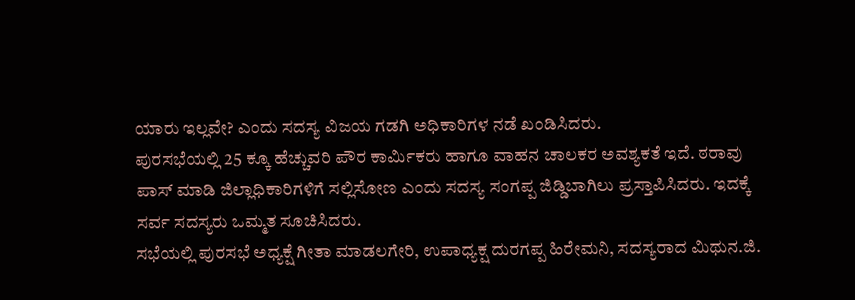ಯಾರು ಇಲ್ಲವೇ? ಎಂದು ಸದಸ್ಯ ವಿಜಯ ಗಡಗಿ ಅಧಿಕಾರಿಗಳ ನಡೆ ಖಂಡಿಸಿದರು.
ಪುರಸಭೆಯಲ್ಲಿ 25 ಕ್ಕೂ ಹೆಚ್ಚುವರಿ ಪೌರ ಕಾರ್ಮಿಕರು ಹಾಗೂ ವಾಹನ ಚಾಲಕರ ಅವಶ್ಯಕತೆ ಇದೆ. ಠರಾವು ಪಾಸ್ ಮಾಡಿ ಜಿಲ್ಲಾಧಿಕಾರಿಗಳಿಗೆ ಸಲ್ಲಿಸೋಣ ಎಂದು ಸದಸ್ಯ ಸಂಗಪ್ಪ ಜಿಡ್ಡಿಬಾಗಿಲು ಪ್ರಸ್ತಾಪಿಸಿದರು. ಇದಕ್ಕೆ ಸರ್ವ ಸದಸ್ಯರು ಒಮ್ಮತ ಸೂಚಿಸಿದರು.
ಸಭೆಯಲ್ಲಿ ಪುರಸಭೆ ಅಧ್ಯಕ್ಷೆ ಗೀತಾ ಮಾಡಲಗೇರಿ, ಉಪಾಧ್ಯಕ್ಷ ದುರಗಪ್ಪ ಹಿರೇಮನಿ, ಸದಸ್ಯರಾದ ಮಿಥುನ.ಜಿ.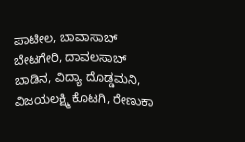ಪಾಟೀಲ, ಬಾವಾಸಾಬ್ ಬೇಟಗೇರಿ, ದಾವಲಸಾಬ್ ಬಾಡಿನ, ವಿದ್ಯಾ ದೊಡ್ಡಮನಿ, ವಿಜಯಲಕ್ಷ್ಮಿ ಕೊಟಗಿ, ರೇಣುಕಾ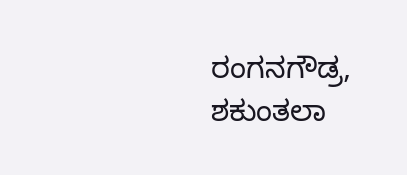ರಂಗನಗೌಡ್ರ, ಶಕುಂತಲಾ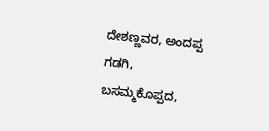ದೇಶಣ್ಣವರ, ಅಂದಪ್ಪ ಗಡಗಿ, ಬಸಮ್ಮಕೊಪ್ಪದ,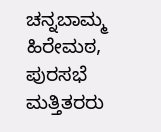ಚನ್ನಬಾಮ್ಮ ಹಿರೇಮಠ, ಪುರಸಭೆ ಮತ್ತಿತರರು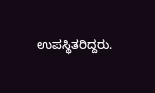ಉಪಸ್ಥಿತರಿದ್ದರು.